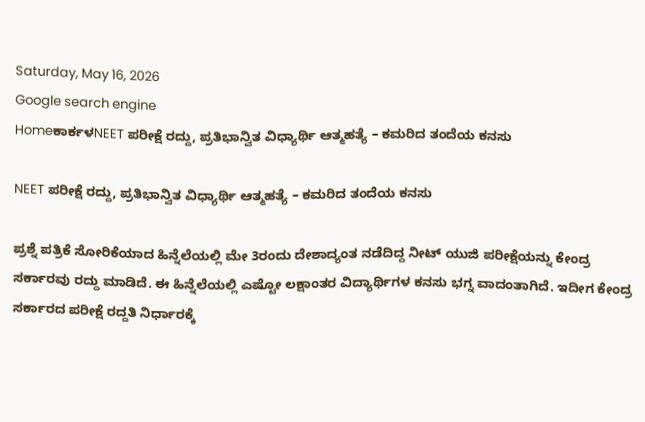Saturday, May 16, 2026
Google search engine
Homeಕಾರ್ಕಳNEET ಪರೀಕ್ಷೆ ರದ್ದು, ಪ್ರತಿಭಾನ್ವಿತ ವಿಧ್ಯಾರ್ಥಿ ಆತ್ಮಹತ್ಯೆ – ಕಮರಿದ ತಂದೆಯ ಕನಸು

NEET ಪರೀಕ್ಷೆ ರದ್ದು, ಪ್ರತಿಭಾನ್ವಿತ ವಿಧ್ಯಾರ್ಥಿ ಆತ್ಮಹತ್ಯೆ – ಕಮರಿದ ತಂದೆಯ ಕನಸು

ಪ್ರಶ್ನೆ ಪತ್ರಿಕೆ ಸೋರಿಕೆಯಾದ ಹಿನ್ನೆಲೆಯಲ್ಲಿ ಮೇ 3ರಂದು ದೇಶಾದ್ಯಂತ ನಡೆದಿದ್ದ ನೀಟ್ ಯುಜಿ ಪರೀಕ್ಷೆಯನ್ನು ಕೇಂದ್ರ ಸರ್ಕಾರವು ರದ್ದು ಮಾಡಿದೆ. ಈ ಹಿನ್ನೆಲೆಯಲ್ಲಿ ಎಷ್ಟೋ ಲಕ್ಷಾಂತರ ವಿದ್ಯಾರ್ಥಿಗಳ ಕನಸು ಭಗ್ನ ವಾದಂತಾಗಿದೆ. ಇದೀಗ ಕೇಂದ್ರ ಸರ್ಕಾರದ ಪರೀಕ್ಷೆ ರದ್ದತಿ ನಿರ್ಧಾರಕ್ಕೆ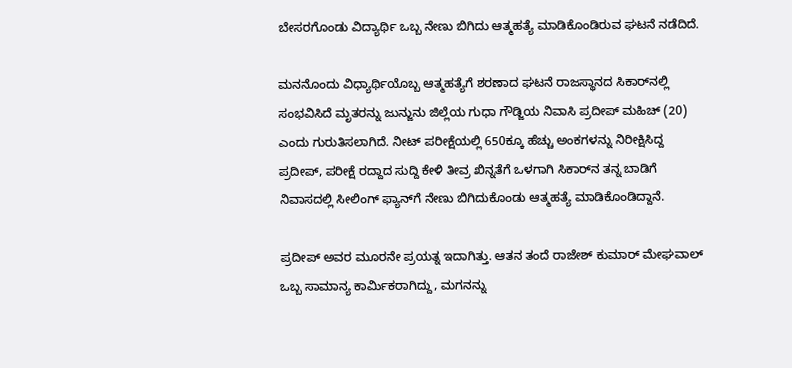ಬೇಸರಗೊಂಡು ವಿದ್ಯಾರ್ಥಿ ಒಬ್ಬ ನೇಣು ಬಿಗಿದು ಆತ್ಮಹತ್ಯೆ ಮಾಡಿಕೊಂಡಿರುವ ಘಟನೆ ನಡೆದಿದೆ.

ಮನನೊಂದು ವಿಧ್ಯಾರ್ಥಿಯೊಬ್ಬ ಆತ್ಮಹತ್ಯೆಗೆ ಶರಣಾದ ಘಟನೆ ರಾಜಸ್ಥಾನದ ಸಿಕಾರ್‌ನಲ್ಲಿ ಸಂಭವಿಸಿದೆ ಮೃತರನ್ನು ಜುನ್ಜುನು ಜಿಲ್ಲೆಯ ಗುಧಾ ಗೌಡ್ಜಿಯ ನಿವಾಸಿ ಪ್ರದೀಪ್ ಮಹಿಚ್ (20) ಎಂದು ಗುರುತಿಸಲಾಗಿದೆ. ನೀಟ್ ಪರೀಕ್ಷೆಯಲ್ಲಿ 650ಕ್ಕೂ ಹೆಚ್ಚು ಅಂಕಗಳನ್ನು ನಿರೀಕ್ಷಿಸಿದ್ದ ಪ್ರದೀಪ್, ಪರೀಕ್ಷೆ ರದ್ದಾದ ಸುದ್ದಿ ಕೇಳಿ ತೀವ್ರ ಖಿನ್ನತೆಗೆ ಒಳಗಾಗಿ ಸಿಕಾರ್‌ನ ತನ್ನ ಬಾಡಿಗೆ ನಿವಾಸದಲ್ಲಿ ಸೀಲಿಂಗ್ ಫ್ಯಾನ್‌ಗೆ ನೇಣು ಬಿಗಿದುಕೊಂಡು ಆತ್ಮಹತ್ಯೆ ಮಾಡಿಕೊಂಡಿದ್ದಾನೆ.

ಪ್ರದೀಪ್ ಅವರ ಮೂರನೇ ಪ್ರಯತ್ನ ಇದಾಗಿತ್ತು. ಆತನ ತಂದೆ ರಾಜೇಶ್ ಕುಮಾರ್ ಮೇಘವಾಲ್ ಒಬ್ಬ ಸಾಮಾನ್ಯ ಕಾರ್ಮಿಕರಾಗಿದ್ದು, ಮಗನನ್ನು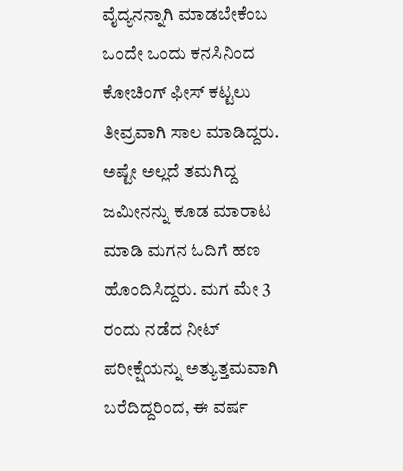ವೈದ್ಯನನ್ನಾಗಿ ಮಾಡಬೇಕೆಂಬ ಒಂದೇ ಒಂದು ಕನಸಿನಿಂದ ಕೋಚಿಂಗ್ ಫೀಸ್ ಕಟ್ಟಲು ತೀವ್ರವಾಗಿ ಸಾಲ ಮಾಡಿದ್ದರು. ಅಷ್ಟೇ ಅಲ್ಲದೆ ತಮಗಿದ್ದ ಜಮೀನನ್ನು ಕೂಡ ಮಾರಾಟ ಮಾಡಿ ಮಗನ ಓದಿಗೆ ಹಣ ಹೊಂದಿಸಿದ್ದರು. ಮಗ ಮೇ 3 ರಂದು ನಡೆದ ನೀಟ್ ಪರೀಕ್ಷೆಯನ್ನು ಅತ್ಯುತ್ತಮವಾಗಿ ಬರೆದಿದ್ದರಿಂದ, ಈ ವರ್ಷ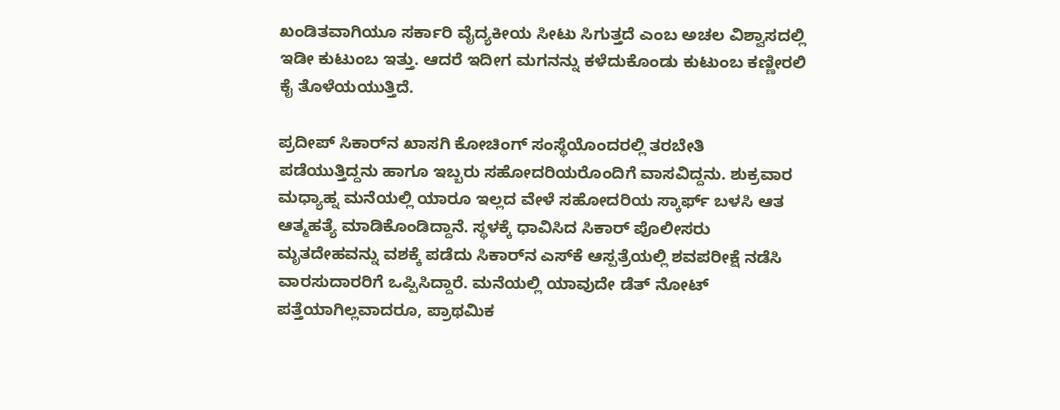ಖಂಡಿತವಾಗಿಯೂ ಸರ್ಕಾರಿ ವೈದ್ಯಕೀಯ ಸೀಟು ಸಿಗುತ್ತದೆ ಎಂಬ ಅಚಲ ವಿಶ್ವಾಸದಲ್ಲಿ ಇಡೀ ಕುಟುಂಬ ಇತ್ತು. ಆದರೆ ಇದೀಗ ಮಗನನ್ನು ಕಳೆದುಕೊಂಡು ಕುಟುಂಬ ಕಣ್ಣೀರಲಿ ಕೈ ತೊಳೆಯಯುತ್ತಿದೆ.

ಪ್ರದೀಪ್ ಸಿಕಾರ್‌ನ ಖಾಸಗಿ ಕೋಚಿಂಗ್ ಸಂಸ್ಥೆಯೊಂದರಲ್ಲಿ ತರಬೇತಿ ಪಡೆಯುತ್ತಿದ್ದನು ಹಾಗೂ ಇಬ್ಬರು ಸಹೋದರಿಯರೊಂದಿಗೆ ವಾಸವಿದ್ದನು. ಶುಕ್ರವಾರ ಮಧ್ಯಾಹ್ನ ಮನೆಯಲ್ಲಿ ಯಾರೂ ಇಲ್ಲದ ವೇಳೆ ಸಹೋದರಿಯ ಸ್ಕಾರ್ಫ್ ಬಳಸಿ ಆತ ಆತ್ಮಹತ್ಯೆ ಮಾಡಿಕೊಂಡಿದ್ದಾನೆ. ಸ್ಥಳಕ್ಕೆ ಧಾವಿಸಿದ ಸಿಕಾರ್ ಪೊಲೀಸರು ಮೃತದೇಹವನ್ನು ವಶಕ್ಕೆ ಪಡೆದು ಸಿಕಾರ್‌ನ ಎಸ್‌ಕೆ ಆಸ್ಪತ್ರೆಯಲ್ಲಿ ಶವಪರೀಕ್ಷೆ ನಡೆಸಿ ವಾರಸುದಾರರಿಗೆ ಒಪ್ಪಿಸಿದ್ದಾರೆ. ಮನೆಯಲ್ಲಿ ಯಾವುದೇ ಡೆತ್ ನೋಟ್ ಪತ್ತೆಯಾಗಿಲ್ಲವಾದರೂ, ಪ್ರಾಥಮಿಕ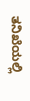ತನಿಖೆಯಲ್ಲಿ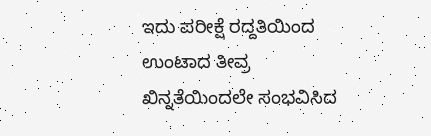ಇದು ಪರೀಕ್ಷೆ ರದ್ದತಿಯಿಂದ ಉಂಟಾದ ತೀವ್ರ ಖಿನ್ನತೆಯಿಂದಲೇ ಸಂಭವಿಸಿದ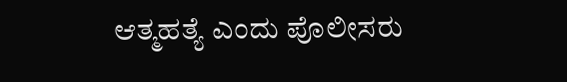ಆತ್ಮಹತ್ಯೆ ಎಂದು ಪೊಲೀಸರು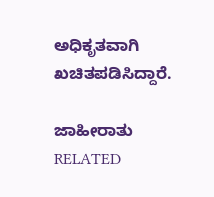ಅಧಿಕೃತವಾಗಿ ಖಚಿತಪಡಿಸಿದ್ದಾರೆ.

ಜಾಹೀರಾತು
RELATED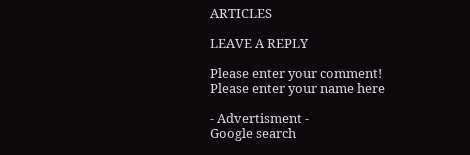ARTICLES

LEAVE A REPLY

Please enter your comment!
Please enter your name here

- Advertisment -
Google search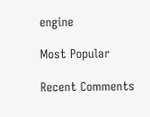engine

Most Popular

Recent Comments